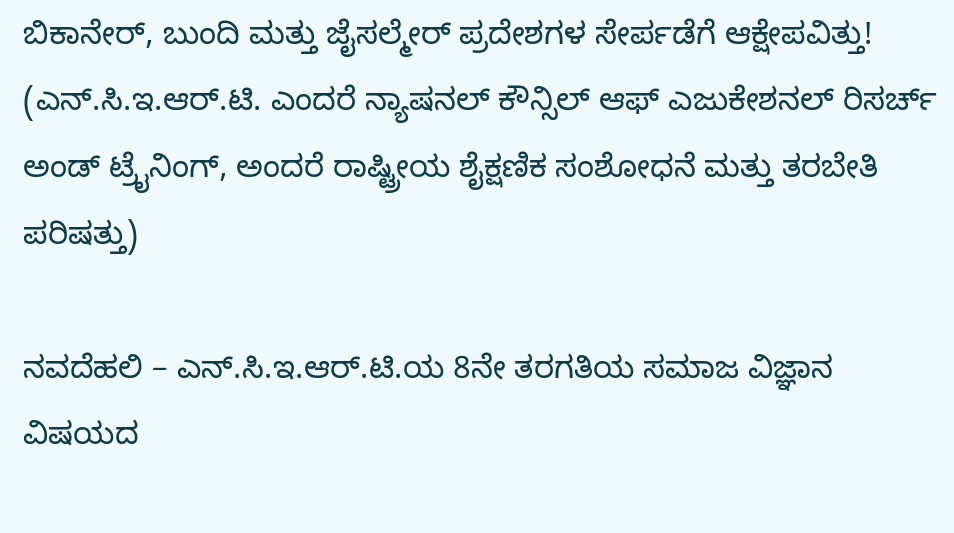ಬಿಕಾನೇರ್, ಬುಂದಿ ಮತ್ತು ಜೈಸಲ್ಮೇರ್ ಪ್ರದೇಶಗಳ ಸೇರ್ಪಡೆಗೆ ಆಕ್ಷೇಪವಿತ್ತು!
(ಎನ್.ಸಿ.ಇ.ಆರ್.ಟಿ. ಎಂದರೆ ನ್ಯಾಷನಲ್ ಕೌನ್ಸಿಲ್ ಆಫ್ ಎಜುಕೇಶನಲ್ ರಿಸರ್ಚ್ ಅಂಡ್ ಟ್ರೈನಿಂಗ್, ಅಂದರೆ ರಾಷ್ಟ್ರೀಯ ಶೈಕ್ಷಣಿಕ ಸಂಶೋಧನೆ ಮತ್ತು ತರಬೇತಿ ಪರಿಷತ್ತು)

ನವದೆಹಲಿ – ಎನ್.ಸಿ.ಇ.ಆರ್.ಟಿ.ಯ 8ನೇ ತರಗತಿಯ ಸಮಾಜ ವಿಜ್ಞಾನ ವಿಷಯದ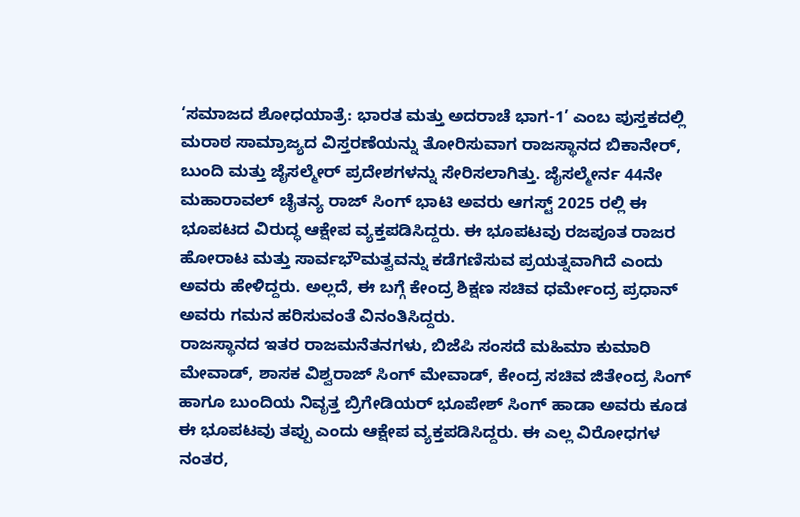‘ಸಮಾಜದ ಶೋಧಯಾತ್ರೆ: ಭಾರತ ಮತ್ತು ಅದರಾಚೆ ಭಾಗ-1’ ಎಂಬ ಪುಸ್ತಕದಲ್ಲಿ ಮರಾಠ ಸಾಮ್ರಾಜ್ಯದ ವಿಸ್ತರಣೆಯನ್ನು ತೋರಿಸುವಾಗ ರಾಜಸ್ಥಾನದ ಬಿಕಾನೇರ್, ಬುಂದಿ ಮತ್ತು ಜೈಸಲ್ಮೇರ್ ಪ್ರದೇಶಗಳನ್ನು ಸೇರಿಸಲಾಗಿತ್ತು. ಜೈಸಲ್ಮೇರ್ನ 44ನೇ ಮಹಾರಾವಲ್ ಚೈತನ್ಯ ರಾಜ್ ಸಿಂಗ್ ಭಾಟಿ ಅವರು ಆಗಸ್ಟ್ 2025 ರಲ್ಲಿ ಈ ಭೂಪಟದ ವಿರುದ್ಧ ಆಕ್ಷೇಪ ವ್ಯಕ್ತಪಡಿಸಿದ್ದರು. ಈ ಭೂಪಟವು ರಜಪೂತ ರಾಜರ ಹೋರಾಟ ಮತ್ತು ಸಾರ್ವಭೌಮತ್ವವನ್ನು ಕಡೆಗಣಿಸುವ ಪ್ರಯತ್ನವಾಗಿದೆ ಎಂದು ಅವರು ಹೇಳಿದ್ದರು. ಅಲ್ಲದೆ, ಈ ಬಗ್ಗೆ ಕೇಂದ್ರ ಶಿಕ್ಷಣ ಸಚಿವ ಧರ್ಮೇಂದ್ರ ಪ್ರಧಾನ್ ಅವರು ಗಮನ ಹರಿಸುವಂತೆ ವಿನಂತಿಸಿದ್ದರು.
ರಾಜಸ್ಥಾನದ ಇತರ ರಾಜಮನೆತನಗಳು, ಬಿಜೆಪಿ ಸಂಸದೆ ಮಹಿಮಾ ಕುಮಾರಿ ಮೇವಾಡ್, ಶಾಸಕ ವಿಶ್ವರಾಜ್ ಸಿಂಗ್ ಮೇವಾಡ್, ಕೇಂದ್ರ ಸಚಿವ ಜಿತೇಂದ್ರ ಸಿಂಗ್ ಹಾಗೂ ಬುಂದಿಯ ನಿವೃತ್ತ ಬ್ರಿಗೇಡಿಯರ್ ಭೂಪೇಶ್ ಸಿಂಗ್ ಹಾಡಾ ಅವರು ಕೂಡ ಈ ಭೂಪಟವು ತಪ್ಪು ಎಂದು ಆಕ್ಷೇಪ ವ್ಯಕ್ತಪಡಿಸಿದ್ದರು. ಈ ಎಲ್ಲ ವಿರೋಧಗಳ ನಂತರ,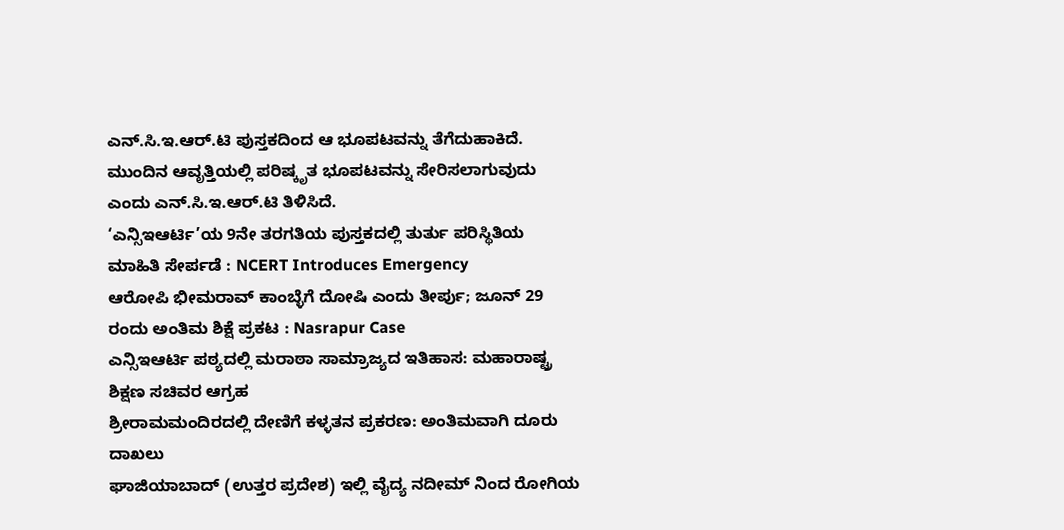ಎನ್.ಸಿ.ಇ.ಆರ್.ಟಿ ಪುಸ್ತಕದಿಂದ ಆ ಭೂಪಟವನ್ನು ತೆಗೆದುಹಾಕಿದೆ. ಮುಂದಿನ ಆವೃತ್ತಿಯಲ್ಲಿ ಪರಿಷ್ಕೃತ ಭೂಪಟವನ್ನು ಸೇರಿಸಲಾಗುವುದು ಎಂದು ಎನ್.ಸಿ.ಇ.ಆರ್.ಟಿ ತಿಳಿಸಿದೆ.
‘ಎನ್ಸಿಇಆರ್ಟಿ’ಯ 9ನೇ ತರಗತಿಯ ಪುಸ್ತಕದಲ್ಲಿ ತುರ್ತು ಪರಿಸ್ಥಿತಿಯ ಮಾಹಿತಿ ಸೇರ್ಪಡೆ : NCERT Introduces Emergency
ಆರೋಪಿ ಭೀಮರಾವ್ ಕಾಂಬ್ಳೆಗೆ ದೋಷಿ ಎಂದು ತೀರ್ಪು; ಜೂನ್ 29 ರಂದು ಅಂತಿಮ ಶಿಕ್ಷೆ ಪ್ರಕಟ : Nasrapur Case
ಎನ್ಸಿಇಆರ್ಟಿ ಪಠ್ಯದಲ್ಲಿ ಮರಾಠಾ ಸಾಮ್ರಾಜ್ಯದ ಇತಿಹಾಸ: ಮಹಾರಾಷ್ಟ್ರ ಶಿಕ್ಷಣ ಸಚಿವರ ಆಗ್ರಹ
ಶ್ರೀರಾಮಮಂದಿರದಲ್ಲಿ ದೇಣಿಗೆ ಕಳ್ಳತನ ಪ್ರಕರಣ: ಅಂತಿಮವಾಗಿ ದೂರು ದಾಖಲು
ಘಾಜಿಯಾಬಾದ್ (ಉತ್ತರ ಪ್ರದೇಶ) ಇಲ್ಲಿ ವೈದ್ಯ ನದೀಮ್ ನಿಂದ ರೋಗಿಯ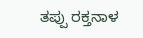ತಪ್ಪು ರಕ್ತನಾಳ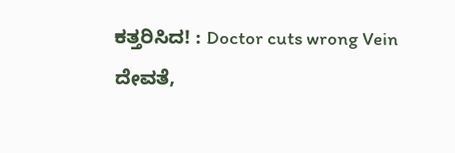ಕತ್ತರಿಸಿದ! : Doctor cuts wrong Vein
ದೇವತೆ,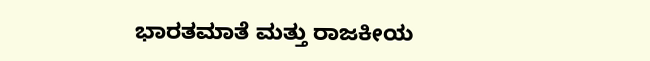ಭಾರತಮಾತೆ ಮತ್ತು ರಾಜಕೀಯ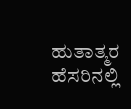ಹುತಾತ್ಮರ ಹೆಸರಿನಲ್ಲಿ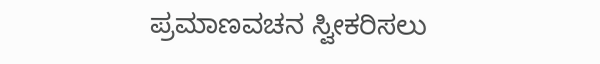ಪ್ರಮಾಣವಚನ ಸ್ವೀಕರಿಸಲು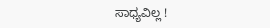ಸಾಧ್ಯವಿಲ್ಲ !